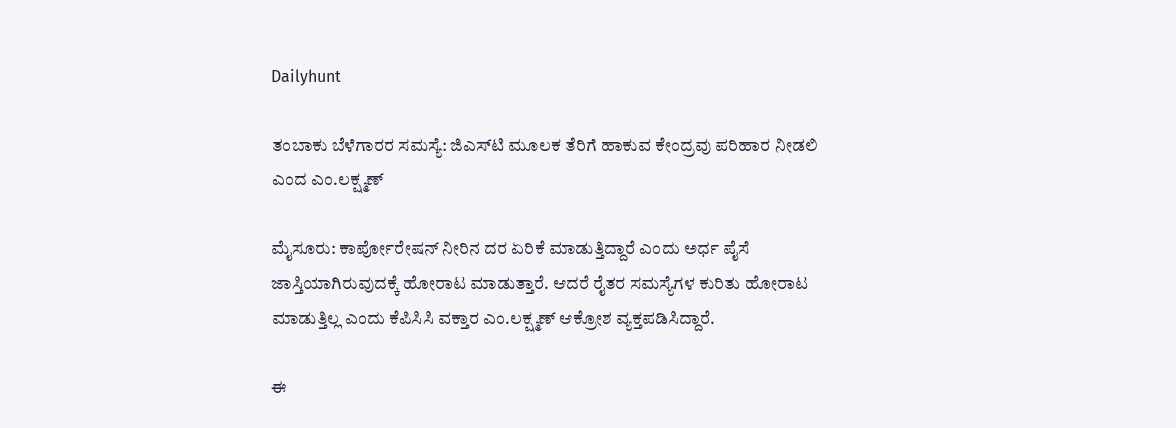Dailyhunt

ತಂಬಾಕು ಬೆಳೆಗಾರರ ಸಮಸ್ಯೆ: ಜಿಎಸ್‌ಟಿ ಮೂಲಕ ತೆರಿಗೆ ಹಾಕುವ ಕೇಂದ್ರವು ಪರಿಹಾರ ನೀಡಲಿ ಎಂದ ಎಂ.ಲಕ್ಷ್ಮಣ್

ಮೈಸೂರು: ಕಾರ್ಪೋರೇಷನ್ ನೀರಿನ ದರ ಏರಿಕೆ ಮಾಡುತ್ತಿದ್ದಾರೆ ಎಂದು ಅರ್ಧ ಪೈಸೆ ಜಾಸ್ತಿಯಾಗಿರುವುದಕ್ಕೆ ಹೋರಾಟ ಮಾಡುತ್ತಾರೆ. ಆದರೆ ರೈತರ ಸಮಸ್ಯೆಗಳ ಕುರಿತು ಹೋರಾಟ ಮಾಡುತ್ತಿಲ್ಲ ಎಂದು ಕೆಪಿಸಿಸಿ ವಕ್ತಾರ ಎಂ.ಲಕ್ಷ್ಮಣ್‌ ಆಕ್ರೋಶ ವ್ಯಕ್ತಪಡಿಸಿದ್ದಾರೆ.

ಈ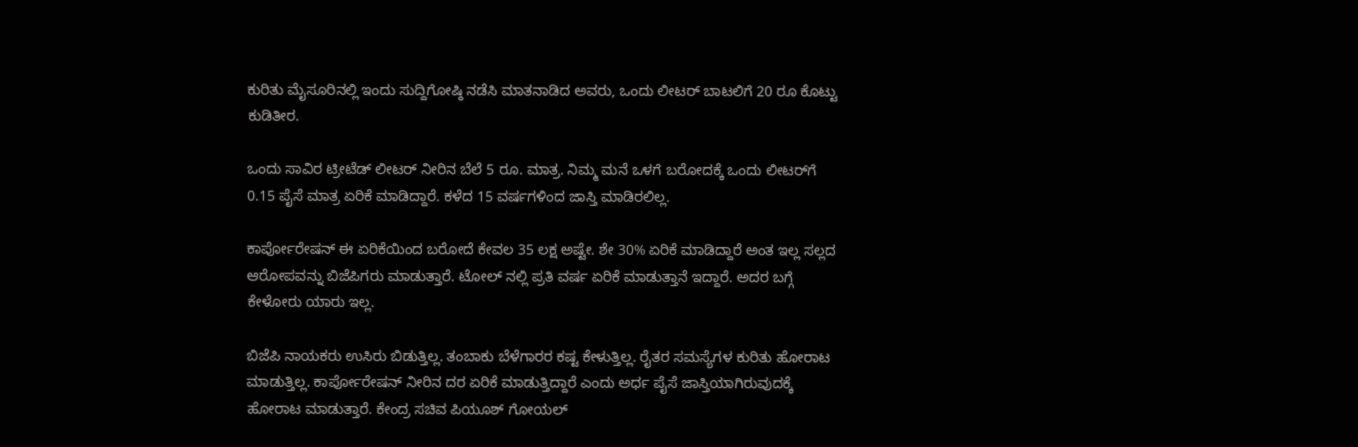ಕುರಿತು ಮೈಸೂರಿನಲ್ಲಿ ಇಂದು ಸುದ್ದಿಗೋಷ್ಠಿ ನಡೆಸಿ ಮಾತನಾಡಿದ ಅವರು, ಒಂದು ಲೀಟರ್ ಬಾಟಲಿಗೆ 20 ರೂ ಕೊಟ್ಟು ಕುಡಿತೀರ.

ಒಂದು ಸಾವಿರ ಟ್ರೀಟೆಡ್ ಲೀಟರ್ ನೀರಿನ ಬೆಲೆ 5 ರೂ. ಮಾತ್ರ. ನಿಮ್ಮ ಮನೆ ಒಳಗೆ ಬರೋದಕ್ಕೆ ಒಂದು ಲೀಟರ್‌ಗೆ 0.15 ಪೈಸೆ ಮಾತ್ರ ಏರಿಕೆ ಮಾಡಿದ್ದಾರೆ. ಕಳೆದ 15 ವರ್ಷಗಳಿಂದ ಜಾಸ್ತಿ ಮಾಡಿರಲಿಲ್ಲ.

ಕಾರ್ಪೋರೇಷನ್ ಈ ಏರಿಕೆಯಿಂದ ಬರೋದೆ ಕೇವಲ 35 ಲಕ್ಷ ಅಷ್ಟೇ. ಶೇ 30% ಏರಿಕೆ ಮಾಡಿದ್ದಾರೆ ಅಂತ ಇಲ್ಲ ಸಲ್ಲದ ಆರೋಪವನ್ನು ಬಿಜೆಪಿಗರು ಮಾಡುತ್ತಾರೆ. ಟೋಲ್ ನಲ್ಲಿ ಪ್ರತಿ ವರ್ಷ ಏರಿಕೆ ಮಾಡುತ್ತಾನೆ ಇದ್ದಾರೆ. ಅದರ ಬಗ್ಗೆ ಕೇಳೋರು ಯಾರು ಇಲ್ಲ.

ಬಿಜೆಪಿ ನಾಯಕರು ಉಸಿರು ಬಿಡುತ್ತಿಲ್ಲ. ತಂಬಾಕು ಬೆಳೆಗಾರರ ಕಷ್ಟ ಕೇಳುತ್ತಿಲ್ಲ. ರೈತರ ಸಮಸ್ಯೆಗಳ ಕುರಿತು ಹೋರಾಟ ಮಾಡುತ್ತಿಲ್ಲ. ಕಾರ್ಪೋರೇಷನ್ ನೀರಿನ ದರ ಏರಿಕೆ ಮಾಡುತ್ತಿದ್ದಾರೆ ಎಂದು ಅರ್ಧ ಪೈಸೆ ಜಾಸ್ತಿಯಾಗಿರುವುದಕ್ಕೆ ಹೋರಾಟ ಮಾಡುತ್ತಾರೆ. ಕೇಂದ್ರ ಸಚಿವ ಪಿಯೂಶ್ ಗೋಯಲ್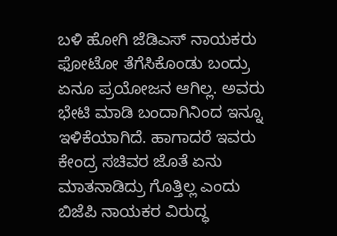ಬಳಿ ಹೋಗಿ ಜೆಡಿಎಸ್ ನಾಯಕರು ಫೋಟೋ ತೆಗೆಸಿಕೊಂಡು ಬಂದ್ರು ಏನೂ ಪ್ರಯೋಜನ ಆಗಿಲ್ಲ. ಅವರು ಭೇಟಿ ಮಾಡಿ ಬಂದಾಗಿನಿಂದ ಇನ್ನೂ ಇಳಿಕೆಯಾಗಿದೆ. ಹಾಗಾದರೆ ಇವರು ಕೇಂದ್ರ ಸಚಿವರ ಜೊತೆ ಏನು ಮಾತನಾಡಿದ್ರು ಗೊತ್ತಿಲ್ಲ ಎಂದು ಬಿಜೆಪಿ ನಾಯಕರ ವಿರುದ್ಧ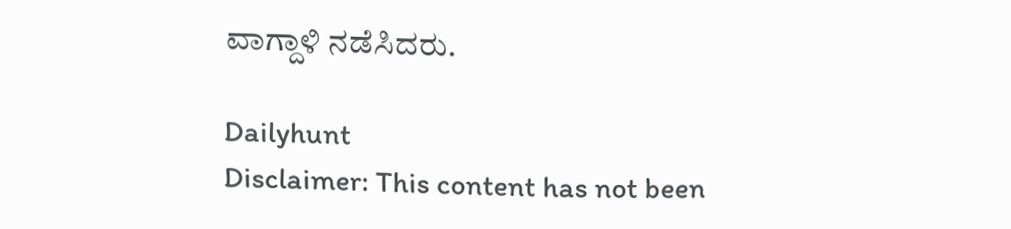ವಾಗ್ದಾಳಿ ನಡೆಸಿದರು.

Dailyhunt
Disclaimer: This content has not been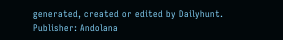generated, created or edited by Dailyhunt. Publisher: Andolana